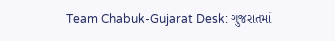Team Chabuk-Gujarat Desk: ગુજરાતમાં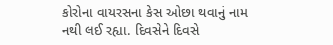કોરોના વાયરસના કેસ ઓછા થવાનું નામ નથી લઈ રહ્યા. દિવસેને દિવસે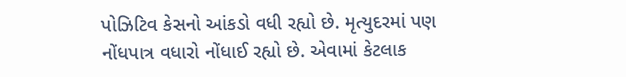પોઝિટિવ કેસનો આંકડો વધી રહ્યો છે. મૃત્યુદરમાં પણ નોંધપાત્ર વધારો નોંધાઈ રહ્યો છે. એવામાં કેટલાક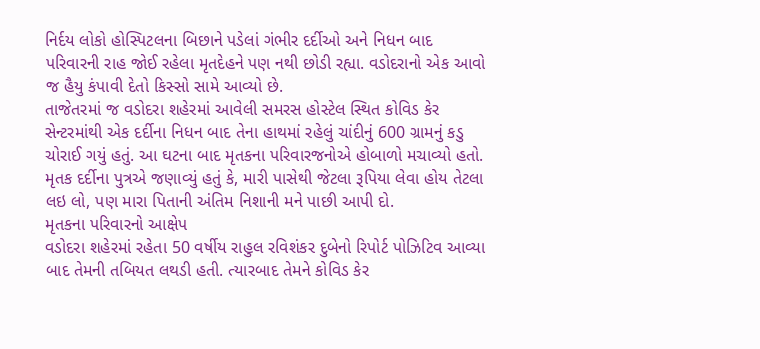નિર્દય લોકો હોસ્પિટલના બિછાને પડેલાં ગંભીર દર્દીઓ અને નિધન બાદ પરિવારની રાહ જોઈ રહેલા મૃતદેહને પણ નથી છોડી રહ્યા. વડોદરાનો એક આવો જ હૈયુ કંપાવી દેતો કિસ્સો સામે આવ્યો છે.
તાજેતરમાં જ વડોદરા શહેરમાં આવેલી સમરસ હોસ્ટેલ સ્થિત કોવિડ કેર સેન્ટરમાંથી એક દર્દીના નિધન બાદ તેના હાથમાં રહેલું ચાંદીનું 600 ગ્રામનું કડુ ચોરાઈ ગયું હતું. આ ઘટના બાદ મૃતકના પરિવારજનોએ હોબાળો મચાવ્યો હતો. મૃતક દર્દીના પુત્રએ જણાવ્યું હતું કે, મારી પાસેથી જેટલા રૂપિયા લેવા હોય તેટલા લઇ લો, પણ મારા પિતાની અંતિમ નિશાની મને પાછી આપી દો.
મૃતકના પરિવારનો આક્ષેપ
વડોદરા શહેરમાં રહેતા 50 વર્ષીય રાહુલ રવિશંકર દુબેનો રિપોર્ટ પોઝિટિવ આવ્યા બાદ તેમની તબિયત લથડી હતી. ત્યારબાદ તેમને કોવિડ કેર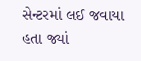સેન્ટરમાં લઈ જવાયા હતા જ્યાં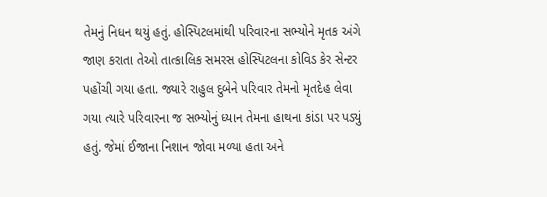તેમનું નિધન થયું હતું. હોસ્પિટલમાંથી પરિવારના સભ્યોને મૃતક અંગે જાણ કરાતા તેઓ તાત્કાલિક સમરસ હોસ્પિટલના કોવિડ કેર સેન્ટર પહોંચી ગયા હતા. જ્યારે રાહુલ દુબેને પરિવાર તેમનો મૃતદેહ લેવા ગયા ત્યારે પરિવારના જ સભ્યોનું ધ્યાન તેમના હાથના કાંડા પર પડ્યું હતું. જેમાં ઈજાના નિશાન જોવા મળ્યા હતા અને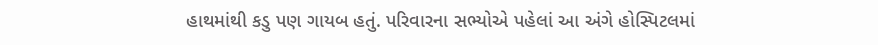હાથમાંથી કડુ પણ ગાયબ હતું. પરિવારના સભ્યોએ પહેલાં આ અંગે હોસ્પિટલમાં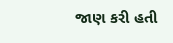જાણ કરી હતી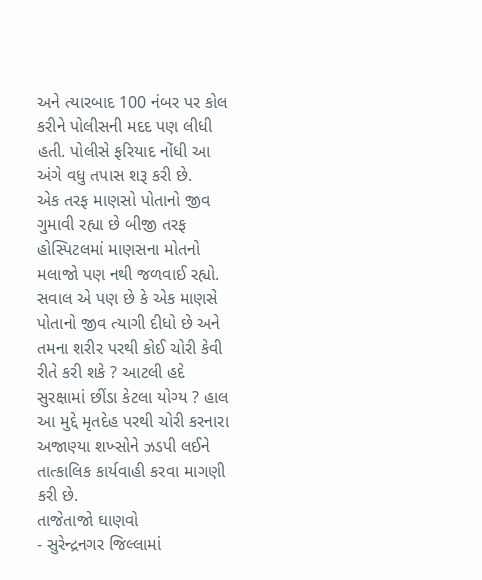અને ત્યારબાદ 100 નંબર પર કોલ કરીને પોલીસની મદદ પણ લીધી હતી. પોલીસે ફરિયાદ નોંધી આ અંગે વધુ તપાસ શરૂ કરી છે.
એક તરફ માણસો પોતાનો જીવ ગુમાવી રહ્યા છે બીજી તરફ હોસ્પિટલમાં માણસના મોતનો મલાજો પણ નથી જળવાઈ રહ્યો. સવાલ એ પણ છે કે એક માણસે પોતાનો જીવ ત્યાગી દીધો છે અને તમના શરીર પરથી કોઈ ચોરી કેવી રીતે કરી શકે ? આટલી હદે સુરક્ષામાં છીંડા કેટલા યોગ્ય ? હાલ આ મુદ્દે મૃતદેહ પરથી ચોરી કરનારા અજાણ્યા શખ્સોને ઝડપી લઈને તાત્કાલિક કાર્યવાહી કરવા માગણી કરી છે.
તાજેતાજો ઘાણવો
- સુરેન્દ્રનગર જિલ્લામાં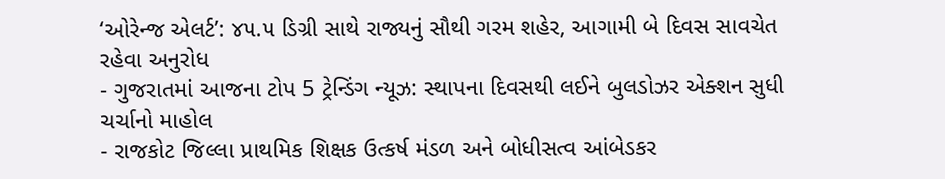‘ઓરેન્જ એલર્ટ’: ૪૫.૫ ડિગ્રી સાથે રાજ્યનું સૌથી ગરમ શહેર, આગામી બે દિવસ સાવચેત રહેવા અનુરોધ
- ગુજરાતમાં આજના ટોપ 5 ટ્રેન્ડિંગ ન્યૂઝ: સ્થાપના દિવસથી લઈને બુલડોઝર એક્શન સુધી ચર્ચાનો માહોલ
- રાજકોટ જિલ્લા પ્રાથમિક શિક્ષક ઉત્કર્ષ મંડળ અને બોધીસત્વ આંબેડકર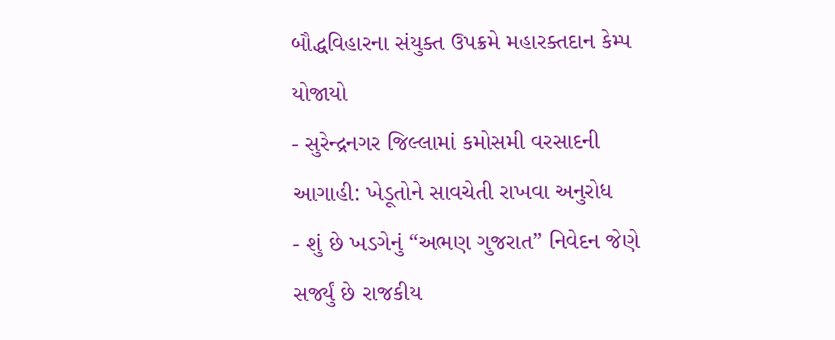બૌદ્ધવિહારના સંયુક્ત ઉપક્રમે મહારક્તદાન કેમ્પ યોજાયો
- સુરેન્દ્રનગર જિલ્લામાં કમોસમી વરસાદની આગાહી: ખેડૂતોને સાવચેતી રાખવા અનુરોધ
- શું છે ખડગેનું “અભણ ગુજરાત” નિવેદન જેણે સર્જ્યું છે રાજકીય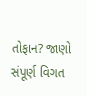તોફાન? જાણો સંપૂર્ણ વિગત